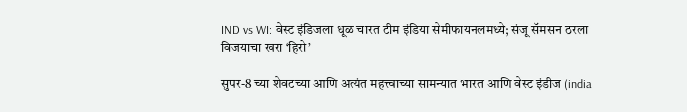IND vs WI: वेस्ट इंडिजला धूळ चारत टीम इंडिया सेमीफायनलमध्ये; संजू सॅमसन ठरला विजयाचा खरा ‘हिरो’

सुपर-8 च्या शेवटच्या आणि अत्यंत महत्त्वाच्या सामन्यात भारत आणि वेस्ट इंडीज (india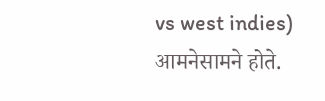vs west indies) आमनेसामने होते.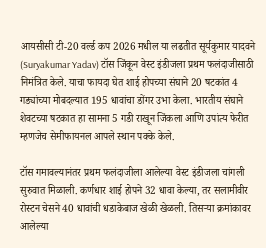आयसीसी टी-20 वर्ल्ड कप 2026 मधील या लढतीत सूर्यकुमार यादवने (Suryakumar Yadav) टॉस जिंकून वेस्ट इंडीजला प्रथम फलंदाजीसाठी निमंत्रित केले. याचा फायदा घेत शाई होपच्या संघाने 20 षटकांत 4 गड्यांच्या मोबदल्यात 195 धावांचा डोंगर उभा केला. भारतीय संघाने शेवटच्या षटकात हा सामना 5 गडी राखून जिंकला आणि उपांत्य फेरीत म्हणजेच सेमीफायनल आपले स्थान पक्के केले.

टॉस गमावल्यानंतर प्रथम फलंदाजीला आलेल्या वेस्ट इंडीजला चांगली सुरुवात मिळाली. कर्णधार शाई होपने 32 धावा केल्या, तर सलामीवीर रोस्टन चेसने 40 धावांची धडाकेबाज खेळी खेळली. तिसऱ्या क्रमांकावर आलेल्या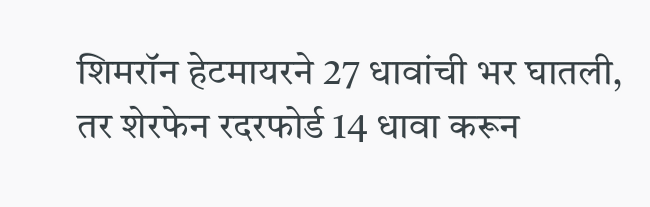शिमरॉन हेटमायरने 27 धावांची भर घातली, तर शेरफेन रदरफोर्ड 14 धावा करून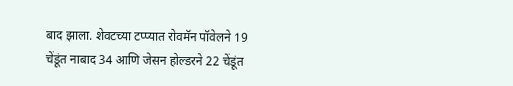बाद झाला. शेवटच्या टप्प्यात रोवमॅन पॉवेलने 19 चेंडूंत नाबाद 34 आणि जेसन होल्डरने 22 चेंडूंत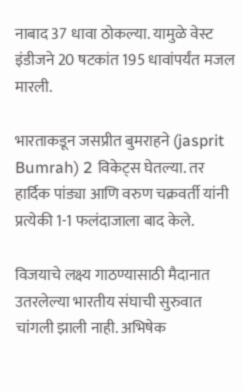नाबाद 37 धावा ठोकल्या. यामुळे वेस्ट इंडीजने 20 षटकांत 195 धावांपर्यंत मजल मारली.

भारताकडून जसप्रीत बुमराहने (jasprit Bumrah) 2 विकेट्स घेतल्या. तर हार्दिक पांड्या आणि वरुण चक्रवर्ती यांनी प्रत्येकी 1-1 फलंदाजाला बाद केले.

विजयाचे लक्ष्य गाठण्यासाठी मैदानात उतरलेल्या भारतीय संघाची सुरुवात चांगली झाली नाही. अभिषेक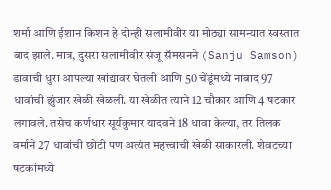शर्मा आणि ईशान किशन हे दोन्ही सलामीवीर या मोठ्या सामन्यात स्वस्तात बाद झाले. मात्र, दुसरा सलामीवीर संजू सॅमसनने (Sanju Samson) डावाची धुरा आपल्या खांद्यावर घेतली आणि 50 चेंडूंमध्ये नाबाद 97 धावांची झुंजार खेळी खेळली. या खेळीत त्याने 12 चौकार आणि 4 षटकार लगावले. तसेच कर्णधार सूर्यकुमार यादवने 18 धावा केल्या, तर तिलक वर्माने 27 धावांची छोटी पण अत्यंत महत्त्वाची खेळी साकारली. शेवटच्या षटकांमध्ये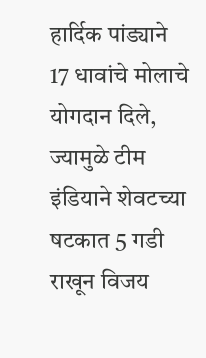हार्दिक पांड्याने 17 धावांचे मोलाचे योगदान दिले, ज्यामुळे टीम इंडियाने शेवटच्या षटकात 5 गडी राखून विजय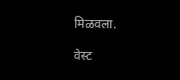मिळवला.

वेस्ट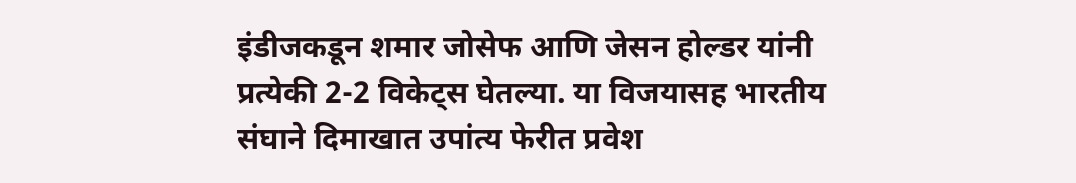इंडीजकडून शमार जोसेफ आणि जेसन होल्डर यांनी प्रत्येकी 2-2 विकेट्स घेतल्या. या विजयासह भारतीय संघाने दिमाखात उपांत्य फेरीत प्रवेश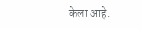केला आहे.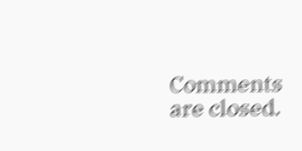Comments are closed.